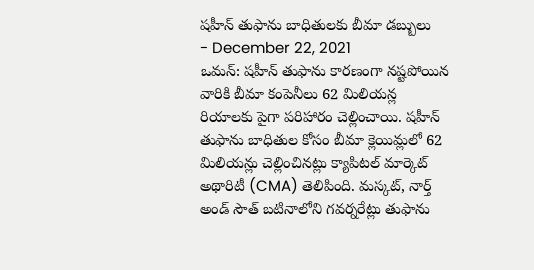షహీన్ తుఫాను బాధితులకు బీమా డబ్బులు
- December 22, 2021
ఒమన్: షహీన్ తుఫాను కారణంగా నష్టపోయిన వారికి బీమా కంపెనీలు 62 మిలియన్ల రియాలకు పైగా పరిహారం చెల్లించాయి. షహీన్ తుఫాను బాధితుల కోసం బీమా క్లెయిమ్లలో 62 మిలియన్లు చెల్లించినట్లు క్యాపిటల్ మార్కెట్ అథారిటీ (CMA) తెలిపింది. మస్కట్, నార్త్ అండ్ సౌత్ బటినాలోని గవర్నరేట్లు తుఫాను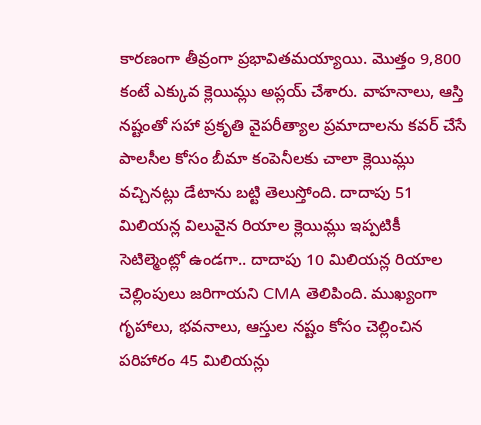కారణంగా తీవ్రంగా ప్రభావితమయ్యాయి. మొత్తం 9,800 కంటే ఎక్కువ క్లెయిమ్లు అప్లయ్ చేశారు. వాహనాలు, ఆస్తి నష్టంతో సహా ప్రకృతి వైపరీత్యాల ప్రమాదాలను కవర్ చేసే పాలసీల కోసం బీమా కంపెనీలకు చాలా క్లెయిమ్లు వచ్చినట్లు డేటాను బట్టి తెలుస్తోంది. దాదాపు 51 మిలియన్ల విలువైన రియాల క్లెయిమ్లు ఇప్పటికీ సెటిల్మెంట్లో ఉండగా.. దాదాపు 10 మిలియన్ల రియాల చెల్లింపులు జరిగాయని CMA తెలిపింది. ముఖ్యంగా గృహాలు, భవనాలు, ఆస్తుల నష్టం కోసం చెల్లించిన పరిహారం 45 మిలియన్లు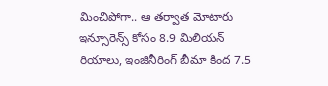మించిపోగా.. ఆ తర్వాత మోటారు ఇన్సూరెన్స్ కోసం 8.9 మిలియన్ రియాలు, ఇంజినీరింగ్ బీమా కింద 7.5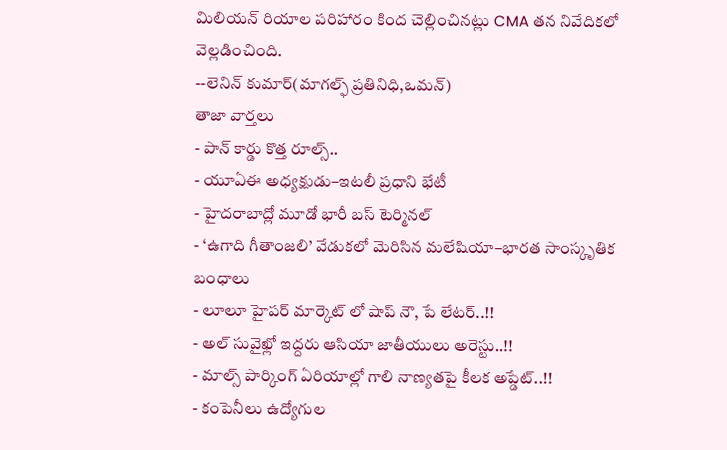మిలియన్ రియాల పరిహారం కింద చెల్లించినట్లు CMA తన నివేదికలో వెల్లడించింది.
--లెనిన్ కుమార్(మాగల్ఫ్ ప్రతినిధి,ఒమన్)
తాజా వార్తలు
- పాన్ కార్డు కొత్త రూల్స్..
- యూఏఈ అధ్యక్షుడు–ఇటలీ ప్రధాని భేటీ
- హైదరాబాద్లో మూడో భారీ బస్ టెర్మినల్
- ‘ఉగాది గీతాంజలి’ వేడుకలో మెరిసిన మలేషియా–భారత సాంస్కృతిక బంధాలు
- లూలూ హైపర్ మార్కెట్ లో షాప్ నౌ, పే లేటర్..!!
- అల్ సువైఖ్లో ఇద్దరు ఆసియా జాతీయులు అరెస్టు..!!
- మాల్స్ పార్కింగ్ ఏరియాల్లో గాలి నాణ్యతపై కీలక అప్డేట్..!!
- కంపెనీలు ఉద్యోగుల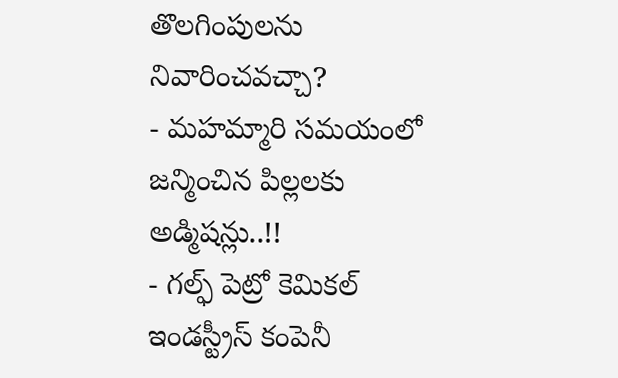తొలగింపులను నివారించవచ్చా?
- మహమ్మారి సమయంలో జన్మించిన పిల్లలకు అడ్మిషన్లు..!!
- గల్ఫ్ పెట్రో కెమికల్ ఇండస్ట్రీస్ కంపెనీ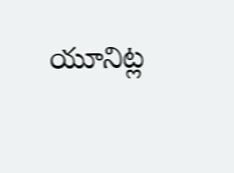యూనిట్ల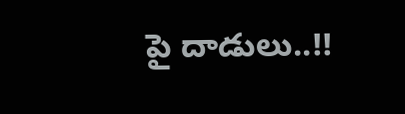పై దాడులు..!!